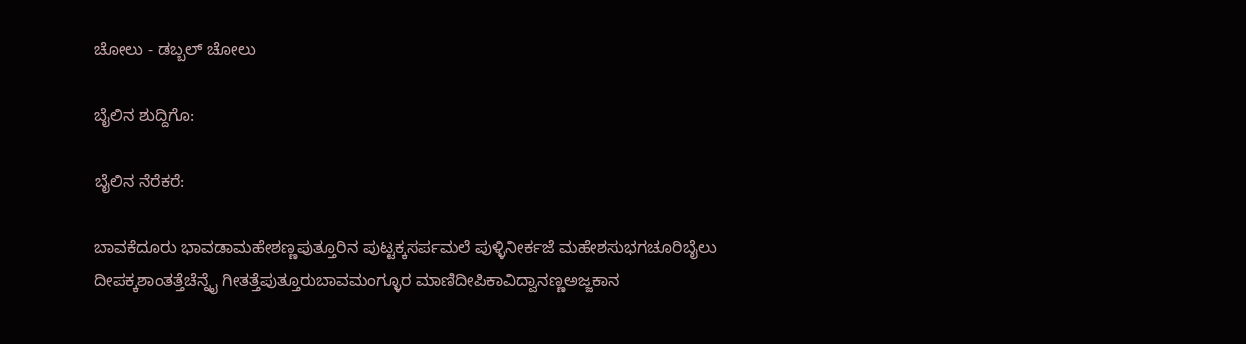ಚೋಲು - ಡಬ್ಬಲ್ ಚೋಲು

ಬೈಲಿನ ಶುದ್ದಿಗೊ:

ಬೈಲಿನ ನೆರೆಕರೆ:

ಬಾವಕೆದೂರು ಭಾವಡಾಮಹೇಶಣ್ಣಪುತ್ತೂರಿನ ಪುಟ್ಟಕ್ಕಸರ್ಪಮಲೆ ಪುಳ್ಳಿನೀರ್ಕಜೆ ಮಹೇಶಸುಭಗಚೂರಿಬೈಲು ದೀಪಕ್ಕಶಾಂತತ್ತೆಚೆನ್ನೈ ಗೀತತ್ತೆಪುತ್ತೂರುಬಾವಮಂಗ್ಳೂರ ಮಾಣಿದೀಪಿಕಾವಿದ್ವಾನಣ್ಣಅಜ್ಜಕಾನ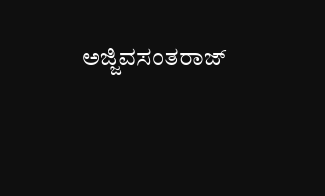ಅಜ್ಜಿವಸಂತರಾಜ್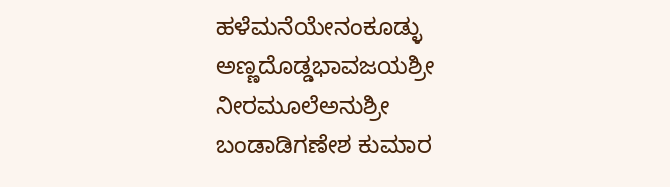ಹಳೆಮನೆಯೇನಂಕೂಡ್ಳು ಅಣ್ಣದೊಡ್ಡಭಾವಜಯಶ್ರೀ ನೀರಮೂಲೆಅನುಶ್ರೀ ಬಂಡಾಡಿಗಣೇಶ ಕುಮಾರ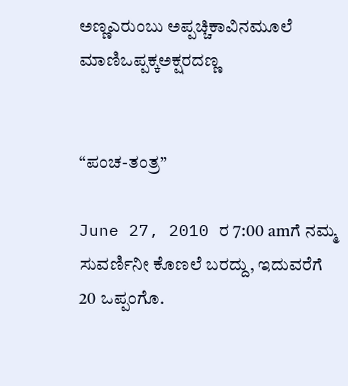ಅಣ್ಣಎರುಂಬು ಅಪ್ಪಚ್ಚಿಕಾವಿನಮೂಲೆ ಮಾಣಿಒಪ್ಪಕ್ಕಅಕ್ಷರದಣ್ಣ


“ಪಂಚ-ತಂತ್ರ”

June 27, 2010 ರ 7:00 amಗೆ ನಮ್ಮ ಸುವರ್ಣಿನೀ ಕೊಣಲೆ ಬರದ್ದು, ಇದುವರೆಗೆ 20 ಒಪ್ಪಂಗೊ.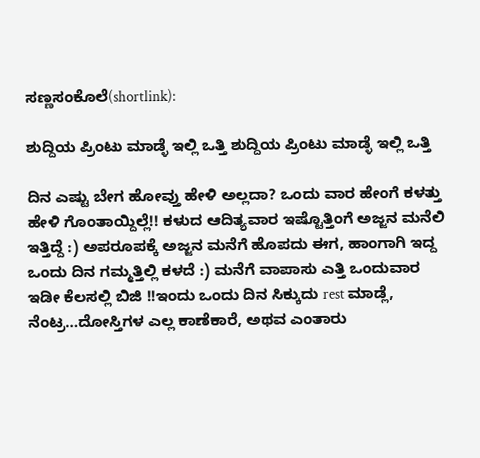ಸಣ್ಣಸಂಕೊಲೆ(shortlink):

ಶುದ್ದಿಯ ಪ್ರಿಂಟು ಮಾಡ್ಳೆ ಇಲ್ಲಿ ಒತ್ತಿ ಶುದ್ದಿಯ ಪ್ರಿಂಟು ಮಾಡ್ಳೆ ಇಲ್ಲಿ ಒತ್ತಿ

ದಿನ ಎಷ್ಟು ಬೇಗ ಹೋವ್ತು ಹೇಳಿ ಅಲ್ಲದಾ? ಒಂದು ವಾರ ಹೇಂಗೆ ಕಳತ್ತು ಹೇಳಿ ಗೊಂತಾಯ್ದಿಲ್ಲೆ!! ಕಳುದ ಆದಿತ್ಯವಾರ ಇಷ್ಟೊತ್ತಿಂಗೆ ಅಜ್ಜನ ಮನೆಲಿ ಇತ್ತಿದ್ದೆ :) ಅಪರೂಪಕ್ಕೆ ಅಜ್ಜನ ಮನೆಗೆ ಹೊಪದು ಈಗ, ಹಾಂಗಾಗಿ ಇದ್ದ ಒಂದು ದಿನ ಗಮ್ಮತ್ತಿಲ್ಲಿ ಕಳದೆ :) ಮನೆಗೆ ವಾಪಾಸು ಎತ್ತಿ ಒಂದುವಾರ ಇಡೀ ಕೆಲಸಲ್ಲಿ ಬಿಜಿ !!ಇಂದು ಒಂದು ದಿನ ಸಿಕ್ಕುದು rest ಮಾಡ್ಲೆ, ನೆಂಟ್ರ…ದೋಸ್ತಿಗಳ ಎಲ್ಲ ಕಾಣೆಕಾರೆ, ಅಥವ ಎಂತಾರು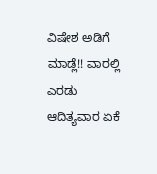ವಿಷೇಶ ಅಡಿಗೆ ಮಾಡ್ಲೆ!! ವಾರಲ್ಲಿ ಎರಡು ಆದಿತ್ಯವಾರ ಏಕೆ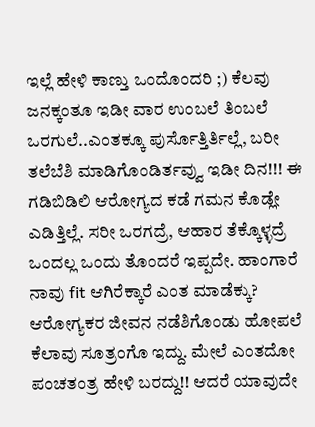ಇಲ್ಲೆ ಹೇಳಿ ಕಾಣ್ತು ಒಂದೊಂದರಿ ;) ಕೆಲವು ಜನಕ್ಕಂತೂ ಇಡೀ ವಾರ ಉಂಬಲೆ ತಿಂಬಲೆ ಒರಗುಲೆ..ಎಂತಕ್ಕೂ ಪುರ್ಸೊತ್ತಿರ್ತಿಲ್ಲೆ, ಬರೀ ತಲೆಬೆಶಿ ಮಾಡಿಗೊಂಡಿರ್ತವ್ವು ಇಡೀ ದಿನ!!! ಈ ಗಡಿಬಿಡಿಲಿ ಆರೋಗ್ಯದ ಕಡೆ ಗಮನ ಕೊಡ್ಲೇ ಎಡಿತ್ತಿಲ್ಲೆ. ಸರೀ ಒರಗದ್ರೆ, ಆಹಾರ ತೆಕ್ಕೊಳ್ಳದ್ರೆ ಒಂದಲ್ಲ ಒಂದು ತೊಂದರೆ ಇಪ್ಪದೇ. ಹಾಂಗಾರೆ ನಾವು fit ಆಗಿರೆಕ್ಕಾರೆ ಎಂತ ಮಾಡೆಕ್ಕು? ಆರೋಗ್ಯಕರ ಜೀವನ ನಡೆಶಿಗೊಂಡು ಹೋಪಲೆ ಕೆಲಾವು ಸೂತ್ರಂಗೊ ಇದ್ದು. ಮೇಲೆ ಎಂತದೋ ಪಂಚತಂತ್ರ ಹೇಳಿ ಬರದ್ದು!! ಆದರೆ ಯಾವುದೇ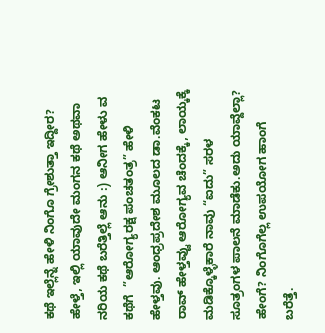ಕಥೆ ಇಲ್ಲೆನ್ನೆ ಹೇಳಿ ನಿಂಗೊ ಗ್ರೇಶುತ್ತಾ ಇದ್ದೀರ? ಹೇಳ್ತೆ, ಇಲ್ಲಿ ಯಾವುದೇ ಮಂಗನ ಕಥೆ ಅಥವಾ ನರಿಯ ಕಥೆ ಬರೆತ್ತಿಲ್ಲೆ ಆನು :) ಆನೀಗ ಹೇಳು ವ ಕಥೆಗೆ  ”ಆರೋಗ್ಯರಕ್ಷ ಪಂಚತಂತ್ರ” ಹೇಳಿ ಹೇಳ್ತವು. ಆಂಧ್ರಪ್ರದೇಶ ಮೂಲದ ಡಾ.ವೆಂಕಟ ರಾವ್ ಹೇಳ್ತವ್ವು ಆರೋಗ್ಯವ ಚೆಂದಕ್ಕೆ, ಲಾಯ್ಕಕ್ಕೆ ಮಡಿಕ್ಕೊಳ್ಳೆಕಾರೆ ನಾವು “ಐದು” ಸರಳ ಸೂತ್ರಂಗಳ ಪಾಲನೆ ಮಾಡೆಕು.ಅದು ಯಾವ್ದೆಲ್ಲಾ? ಹೇಂಗೆ? ನಿಂಗೊಗೆಲ್ಲ ಉಪಯೋಗ ಹಾಂಗೆ ಬರೆತ್ತೆ.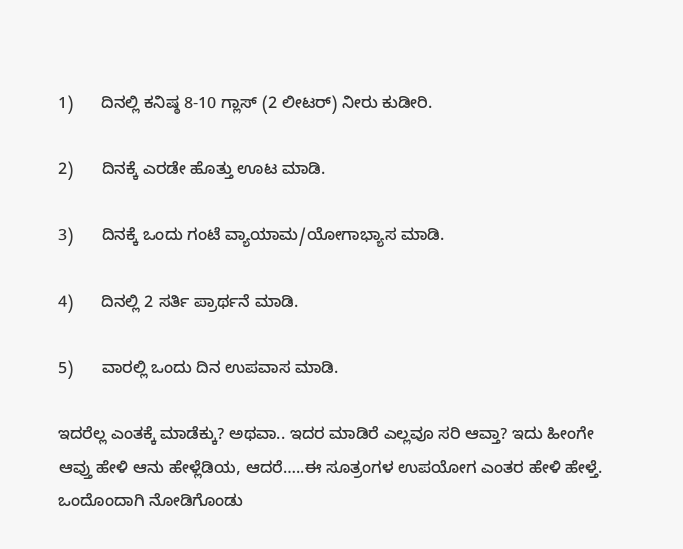1)      ದಿನಲ್ಲಿ ಕನಿಷ್ಠ 8-10 ಗ್ಲಾಸ್ (2 ಲೀಟರ್) ನೀರು ಕುಡೀರಿ.

2)      ದಿನಕ್ಕೆ ಎರಡೇ ಹೊತ್ತು ಊಟ ಮಾಡಿ.

3)      ದಿನಕ್ಕೆ ಒಂದು ಗಂಟೆ ವ್ಯಾಯಾಮ/ಯೋಗಾಭ್ಯಾಸ ಮಾಡಿ.

4)      ದಿನಲ್ಲಿ 2 ಸರ್ತಿ ಪ್ರಾರ್ಥನೆ ಮಾಡಿ.

5)      ವಾರಲ್ಲಿ ಒಂದು ದಿನ ಉಪವಾಸ ಮಾಡಿ.

ಇದರೆಲ್ಲ ಎಂತಕ್ಕೆ ಮಾಡೆಕ್ಕು? ಅಥವಾ.. ಇದರ ಮಾಡಿರೆ ಎಲ್ಲವೂ ಸರಿ ಆವ್ತಾ? ಇದು ಹೀಂಗೇ ಆವ್ತು ಹೇಳಿ ಆನು ಹೇಳ್ಲೆಡಿಯ, ಆದರೆ…..ಈ ಸೂತ್ರಂಗಳ ಉಪಯೋಗ ಎಂತರ ಹೇಳಿ ಹೇಳ್ತೆ. ಒಂದೊಂದಾಗಿ ನೋಡಿಗೊಂಡು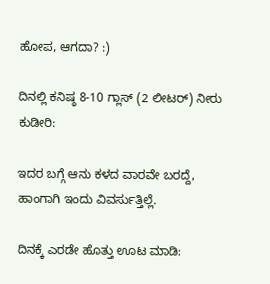ಹೋಪ, ಆಗದಾ? :)

ದಿನಲ್ಲಿ ಕನಿಷ್ಠ 8-10 ಗ್ಲಾಸ್ (2 ಲೀಟರ್) ನೀರು ಕುಡೀರಿ:

ಇದರ ಬಗ್ಗೆ ಆನು ಕಳದ ವಾರವೇ ಬರದ್ದೆ, ಹಾಂಗಾಗಿ ಇಂದು ವಿವರ್ಸುತ್ತಿಲ್ಲೆ.

ದಿನಕ್ಕೆ ಎರಡೇ ಹೊತ್ತು ಊಟ ಮಾಡಿ: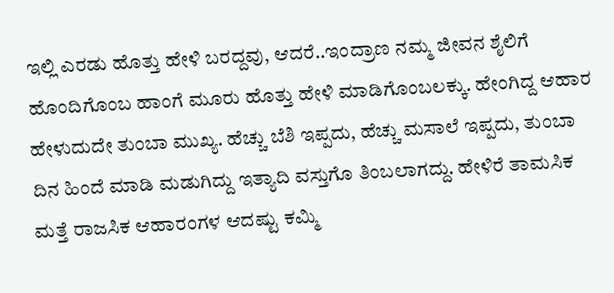ಇಲ್ಲಿ ಎರಡು ಹೊತ್ತು ಹೇಳಿ ಬರದ್ದವು, ಆದರೆ..ಇಂದ್ರಾಣ ನಮ್ಮ ಜೀವನ ಶೈಲಿಗೆ ಹೊಂದಿಗೊಂಬ ಹಾಂಗೆ ಮೂರು ಹೊತ್ತು ಹೇಳಿ ಮಾಡಿಗೊಂಬಲಕ್ಕು. ಹೇಂಗಿದ್ದ ಆಹಾರ ಹೇಳುದುದೇ ತುಂಬಾ ಮುಖ್ಯ. ಹೆಚ್ಚು ಬೆಶಿ ಇಪ್ಪದು, ಹೆಚ್ಚು ಮಸಾಲೆ ಇಪ್ಪದು, ತುಂಬಾ ದಿನ ಹಿಂದೆ ಮಾಡಿ ಮಡುಗಿದ್ದು ಇತ್ಯಾದಿ ವಸ್ತುಗೊ ತಿಂಬಲಾಗದ್ದು. ಹೇಳಿರೆ ತಾಮಸಿಕ ಮತ್ತೆ ರಾಜಸಿಕ ಆಹಾರಂಗಳ ಆದಷ್ಟು ಕಮ್ಮಿ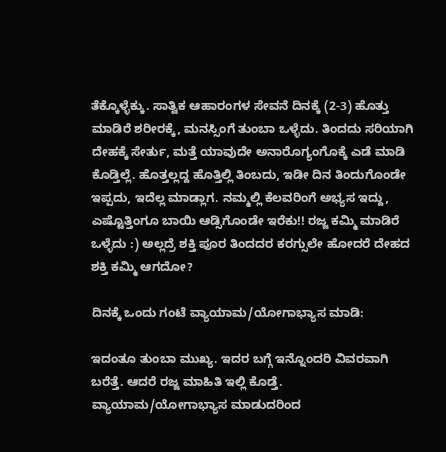ತೆಕ್ಕೊಳ್ಳೆಕ್ಕು. ಸಾತ್ವಿಕ ಆಹಾರಂಗಳ ಸೇವನೆ ದಿನಕ್ಕೆ (2-3) ಹೊತ್ತು ಮಾಡಿರೆ ಶರೀರಕ್ಕೆ, ಮನಸ್ಸಿಂಗೆ ತುಂಬಾ ಒಳ್ಳೆದು. ತಿಂದದು ಸರಿಯಾಗಿ ದೇಹಕ್ಕೆ ಸೇರ್ತು, ಮತ್ತೆ ಯಾವುದೇ ಅನಾರೊಗ್ಯಂಗೊಕ್ಕೆ ಎಡೆ ಮಾಡಿ ಕೊಡ್ತಿಲ್ಲೆ. ಹೊತ್ತಲ್ಲದ್ದ ಹೊತ್ತಿಲ್ಲಿ ತಿಂಬದು, ಇಡೀ ದಿನ ತಿಂದುಗೊಂಡೇ ಇಪ್ಪದು, ಇದೆಲ್ಲ ಮಾಡ್ಲಾಗ. ನಮ್ಮಲ್ಲಿ ಕೆಲವರಿಂಗೆ ಅಭ್ಯಸ ಇದ್ದು, ಎಷ್ಟೊತ್ತಿಂಗೂ ಬಾಯಿ ಆಡ್ಸಿಗೊಂಡೇ ಇರೆಕು!! ರಜ್ಜ ಕಮ್ಮಿ ಮಾಡಿರೆ ಒಳ್ಳೆದು :) ಅಲ್ಲದ್ರೆ ಶಕ್ತಿ ಪೂರ ತಿಂದದರ ಕರಗ್ಸುಲೇ ಹೋದರೆ ದೇಹದ ಶಕ್ತಿ ಕಮ್ಮಿ ಆಗದೋ?

ದಿನಕ್ಕೆ ಒಂದು ಗಂಟೆ ವ್ಯಾಯಾಮ/ಯೋಗಾಭ್ಯಾಸ ಮಾಡಿ:

ಇದಂತೂ ತುಂಬಾ ಮುಖ್ಯ. ಇದರ ಬಗ್ಗೆ ಇನ್ನೊಂದರಿ ವಿವರವಾಗಿ ಬರೆತ್ತೆ. ಆದರೆ ರಜ್ಜ ಮಾಹಿತಿ ಇಲ್ಲಿ ಕೊಡ್ತೆ. ವ್ಯಾಯಾಮ/ಯೋಗಾಭ್ಯಾಸ ಮಾಡುದರಿಂದ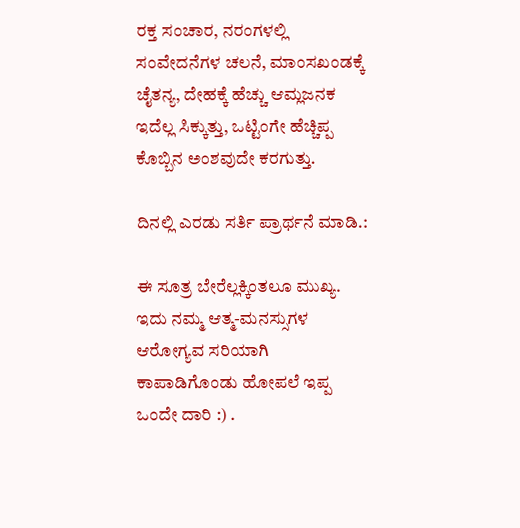ರಕ್ತ ಸಂಚಾರ, ನರಂಗಳಲ್ಲಿ ಸಂವೇದನೆಗಳ ಚಲನೆ, ಮಾಂಸಖಂಡಕ್ಕೆ ಚೈತನ್ಯ, ದೇಹಕ್ಕೆ ಹೆಚ್ಚು ಆಮ್ಲಜನಕ ಇದೆಲ್ಲ ಸಿಕ್ಕುತ್ತು, ಒಟ್ಟಿಂಗೇ ಹೆಚ್ಚಿಪ್ಪ ಕೊಬ್ಬಿನ ಅಂಶವುದೇ ಕರಗುತ್ತು.

ದಿನಲ್ಲಿ ಎರಡು ಸರ್ತಿ ಪ್ರಾರ್ಥನೆ ಮಾಡಿ.:

ಈ ಸೂತ್ರ ಬೇರೆಲ್ಲಕ್ಕಿಂತಲೂ ಮುಖ್ಯ. ಇದು ನಮ್ಮ ಆತ್ಮ-ಮನಸ್ಸುಗಳ ಆರೋಗ್ಯವ ಸರಿಯಾಗಿ ಕಾಪಾಡಿಗೊಂಡು ಹೋಪಲೆ ಇಪ್ಪ ಒಂದೇ ದಾರಿ :) .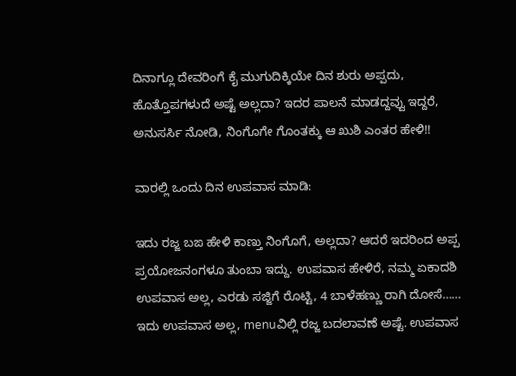ದಿನಾಗ್ಲೂ ದೇವರಿಂಗೆ ಕೈ ಮುಗುದಿಕ್ಕಿಯೇ ದಿನ ಶುರು ಅಪ್ಪದು, ಹೊತ್ತೊಪಗಳುದೆ ಅಷ್ಟೆ ಅಲ್ಲದಾ? ಇದರ ಪಾಲನೆ ಮಾಡದ್ದವ್ವು ಇದ್ದರೆ, ಅನುಸರ್ಸಿ ನೋಡಿ, ನಿಂಗೊಗೇ ಗೊಂತಕ್ಕು ಆ ಖುಶಿ ಎಂತರ ಹೇಳಿ!!

ವಾರಲ್ಲಿ ಒಂದು ದಿನ ಉಪವಾಸ ಮಾಡಿ:

ಇದು ರಜ್ಜ ಬಙ ಹೇಳಿ ಕಾಣ್ತು ನಿಂಗೊಗೆ, ಅಲ್ಲದಾ? ಆದರೆ ಇದರಿಂದ ಅಪ್ಪ ಪ್ರಯೋಜನಂಗಳೂ ತುಂಬಾ ಇದ್ದು. ಉಪವಾಸ ಹೇಳಿರೆ, ನಮ್ಮ ಏಕಾದಶಿ ಉಪವಾಸ ಅಲ್ಲ, ಎರಡು ಸಜ್ಜಿಗೆ ರೊಟ್ಟಿ, 4 ಬಾಳೆಹಣ್ಣು ರಾಗಿ ದೋಸೆ…… ಇದು ಉಪವಾಸ ಅಲ್ಲ, menuವಿಲ್ಲಿ ರಜ್ಜ ಬದಲಾವಣೆ ಅಷ್ಟೆ. ಉಪವಾಸ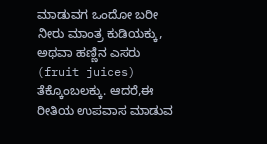ಮಾಡುವಗ ಒಂದೋ ಬರೀ ನೀರು ಮಾಂತ್ರ ಕುಡಿಯಕ್ಕು, ಅಥವಾ ಹಣ್ಣಿನ ಎಸರು (fruit juices) ತೆಕ್ಕೊಂಬಲಕ್ಕು. ಆದರೆ,ಈ ರೀತಿಯ ಉಪವಾಸ ಮಾಡುವ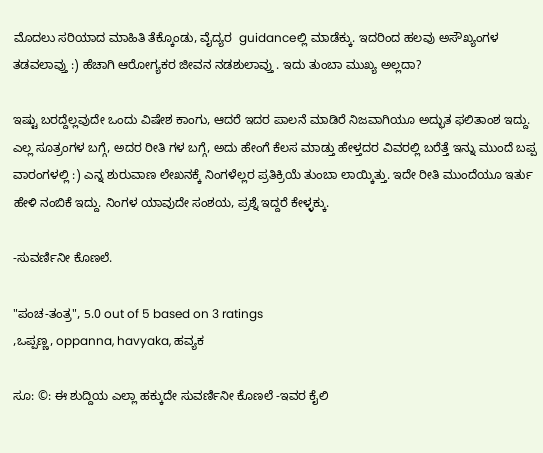ಮೊದಲು ಸರಿಯಾದ ಮಾಹಿತಿ ತೆಕ್ಕೊಂಡು, ವೈದ್ಯರ  guidanceಲ್ಲಿ ಮಾಡೆಕ್ಕು. ಇದರಿಂದ ಹಲವು ಅಸೌಖ್ಯಂಗಳ ತಡವಲಾವ್ತು :) ಹೆಚಾಗಿ ಆರೋಗ್ಯಕರ ಜೀವನ ನಡಶುಲಾವ್ತು . ಇದು ತುಂಬಾ ಮುಖ್ಯ ಅಲ್ಲದಾ?

ಇಷ್ಟು ಬರದ್ದೆಲ್ಲವುದೇ ಒಂದು ವಿಷೇಶ ಕಾಂಗು, ಆದರೆ ಇದರ ಪಾಲನೆ ಮಾಡಿರೆ ನಿಜವಾಗಿಯೂ ಅದ್ಭುತ ಫಲಿತಾಂಶ ಇದ್ದು. ಎಲ್ಲ ಸೂತ್ರಂಗಳ ಬಗ್ಗೆ, ಅದರ ರೀತಿ ಗಳ ಬಗ್ಗೆ, ಅದು ಹೇಂಗೆ ಕೆಲಸ ಮಾಡ್ತು ಹೇಳ್ತದರ ವಿವರಲ್ಲಿ ಬರೆತ್ತೆ ಇನ್ನು ಮುಂದೆ ಬಪ್ಪ ವಾರಂಗಳಲ್ಲಿ :) ಎನ್ನ ಶುರುವಾಣ ಲೇಖನಕ್ಕೆ ನಿಂಗಳೆಲ್ಲರ ಪ್ರತಿಕ್ರಿಯೆ ತುಂಬಾ ಲಾಯ್ಕಿತ್ತು. ಇದೇ ರೀತಿ ಮುಂದೆಯೂ ಇರ್ತು ಹೇಳಿ ನಂಬಿಕೆ ಇದ್ದು. ನಿಂಗಳ ಯಾವುದೇ ಸಂಶಯ, ಪ್ರಶ್ನೆ ಇದ್ದರೆ ಕೇಳ್ಳಕ್ಕು.

-ಸುವರ್ಣಿನೀ ಕೊಣಲೆ.

"ಪಂಚ-ತಂತ್ರ", 5.0 out of 5 based on 3 ratings
,ಒಪ್ಪಣ್ಣ, oppanna, havyaka, ಹವ್ಯಕ

ಸೂ: ©: ಈ ಶುದ್ದಿಯ ಎಲ್ಲಾ ಹಕ್ಕುದೇ ಸುವರ್ಣಿನೀ ಕೊಣಲೆ -ಇವರ ಕೈಲಿ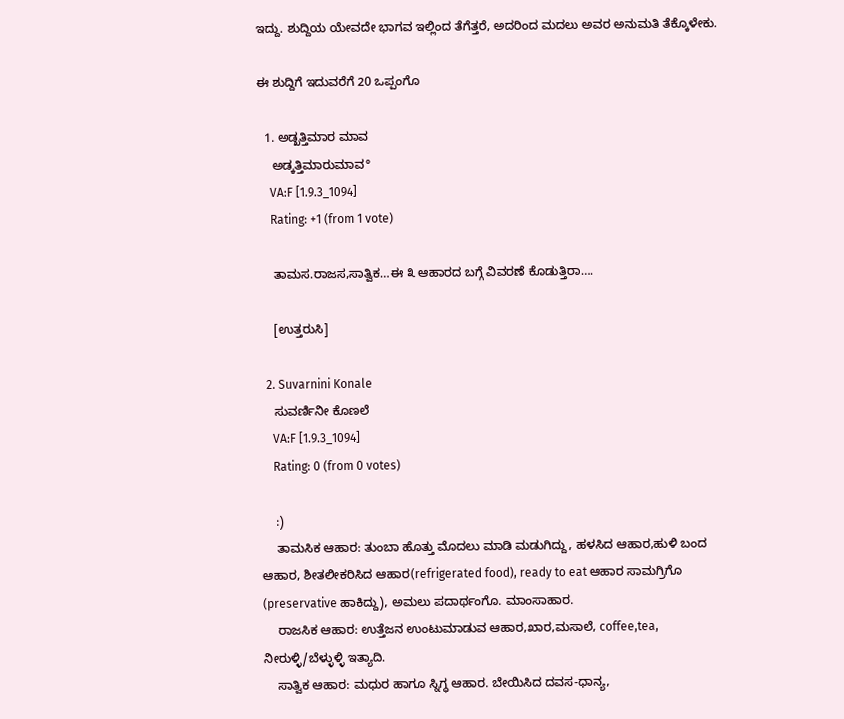ಇದ್ದು. ಶುದ್ದಿಯ ಯೇವದೇ ಭಾಗವ ಇಲ್ಲಿಂದ ತೆಗೆತ್ತರೆ, ಅದರಿಂದ ಮದಲು ಅವರ ಅನುಮತಿ ತೆಕ್ಕೊಳೇಕು.

ಈ ಶುದ್ದಿಗೆ ಇದುವರೆಗೆ 20 ಒಪ್ಪಂಗೊ

  1. ಅಡ್ಖತ್ತಿಮಾರ ಮಾವ
    ಅಡ್ಕತ್ತಿಮಾರುಮಾವ°
    VA:F [1.9.3_1094]
    Rating: +1 (from 1 vote)

    ತಾಮಸ.ರಾಜಸ,ಸಾತ್ವಿಕ…ಈ ೩ ಆಹಾರದ ಬಗ್ಗೆ ವಿವರಣೆ ಕೊಡುತ್ತಿರಾ….

    [ಉತ್ತರುಸಿ]

  2. Suvarnini Konale
    ಸುವರ್ಣಿನೀ ಕೊಣಲೆ
    VA:F [1.9.3_1094]
    Rating: 0 (from 0 votes)

    :)
    ತಾಮಸಿಕ ಆಹಾರ: ತುಂಬಾ ಹೊತ್ತು ಮೊದಲು ಮಾಡಿ ಮಡುಗಿದ್ದು, ಹಳಸಿದ ಆಹಾರ,ಹುಳಿ ಬಂದ ಆಹಾರ, ಶೀತಲೀಕರಿಸಿದ ಆಹಾರ(refrigerated food), ready to eat ಆಹಾರ ಸಾಮಗ್ರಿಗೊ (preservative ಹಾಕಿದ್ದು), ಅಮಲು ಪದಾರ್ಥಂಗೊ. ಮಾಂಸಾಹಾರ.
    ರಾಜಸಿಕ ಆಹಾರ: ಉತ್ತೆಜನ ಉಂಟುಮಾಡುವ ಆಹಾರ,ಖಾರ,ಮಸಾಲೆ, coffee,tea, ನೀರುಳ್ಳಿ/ಬೆಳ್ಳುಳ್ಳಿ ಇತ್ಯಾದಿ.
    ಸಾತ್ವಿಕ ಆಹಾರ: ಮಧುರ ಹಾಗೂ ಸ್ನಿಗ್ಧ ಆಹಾರ. ಬೇಯಿಸಿದ ದವಸ-ಧಾನ್ಯ,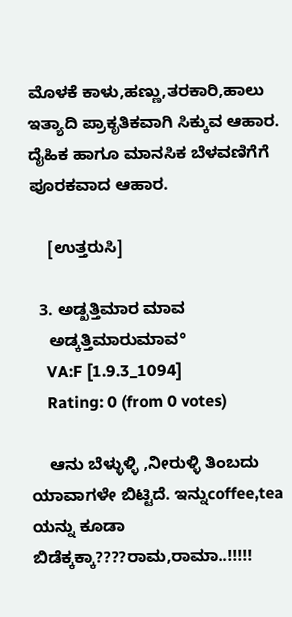ಮೊಳಕೆ ಕಾಳು,ಹಣ್ಣು,ತರಕಾರಿ,ಹಾಲು ಇತ್ಯಾದಿ ಪ್ರಾಕೃತಿಕವಾಗಿ ಸಿಕ್ಕುವ ಆಹಾರ. ದೈಹಿಕ ಹಾಗೂ ಮಾನಸಿಕ ಬೆಳವಣಿಗೆಗೆ ಪೂರಕವಾದ ಆಹಾರ.

    [ಉತ್ತರುಸಿ]

  3. ಅಡ್ಖತ್ತಿಮಾರ ಮಾವ
    ಅಡ್ಕತ್ತಿಮಾರುಮಾವ°
    VA:F [1.9.3_1094]
    Rating: 0 (from 0 votes)

    ಆನು ಬೆಳ್ಳುಳ್ಳಿ ,ನೀರುಳ್ಳಿ ತಿಂಬದು ಯಾವಾಗಳೇ ಬಿಟ್ಟಿದೆ. ಇನ್ನುcoffee,tea ಯನ್ನು ಕೂಡಾ ಬಿಡೆಕ್ಕಕ್ಕಾ????ರಾಮ,ರಾಮಾ..!!!!!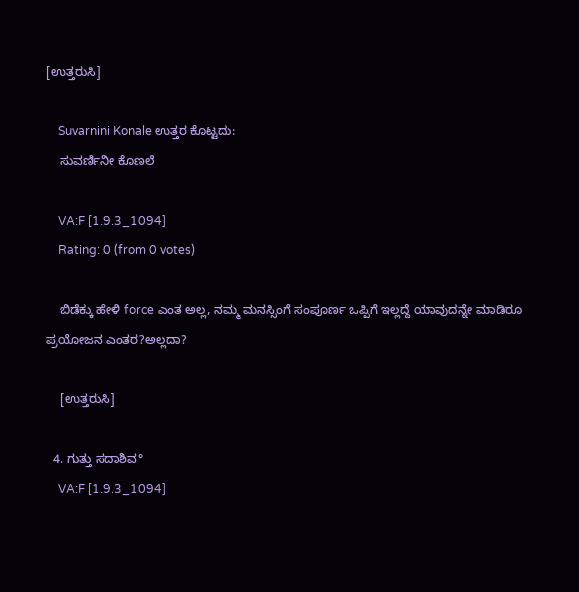[ಉತ್ತರುಸಿ]

    Suvarnini Konale ಉತ್ತರ ಕೊಟ್ಟದು:
    ಸುವರ್ಣಿನೀ ಕೊಣಲೆ

    VA:F [1.9.3_1094]
    Rating: 0 (from 0 votes)

    ಬಿಡೆಕ್ಕು ಹೇಳಿ force ಎಂತ ಅಲ್ಲ, ನಮ್ಮ ಮನಸ್ಸಿಂಗೆ ಸಂಪೂರ್ಣ ಒಪ್ಪಿಗೆ ಇಲ್ಲದ್ದೆ ಯಾವುದನ್ನೇ ಮಾಡಿರೂ ಪ್ರಯೋಜನ ಎಂತರ?ಅಲ್ಲದಾ?

    [ಉತ್ತರುಸಿ]

  4. ಗುತ್ತು ಸದಾಶಿವ°
    VA:F [1.9.3_1094]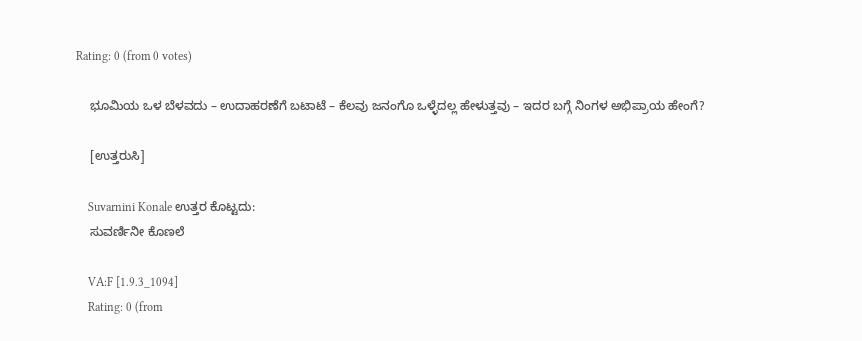Rating: 0 (from 0 votes)

    ಭೂಮಿಯ ಒಳ ಬೆಳವದು – ಉದಾಹರಣೆಗೆ ಬಟಾಟೆ – ಕೆಲವು ಜನಂಗೊ ಒಳ್ಳೆದಲ್ಲ ಹೇಳುತ್ತವು – ಇದರ ಬಗ್ಗೆ ನಿಂಗಳ ಅಭಿಪ್ರಾಯ ಹೇಂಗೆ?

    [ಉತ್ತರುಸಿ]

    Suvarnini Konale ಉತ್ತರ ಕೊಟ್ಟದು:
    ಸುವರ್ಣಿನೀ ಕೊಣಲೆ

    VA:F [1.9.3_1094]
    Rating: 0 (from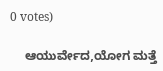0 votes)

    ಆಯುರ್ವೇದ,ಯೋಗ ಮತ್ತೆ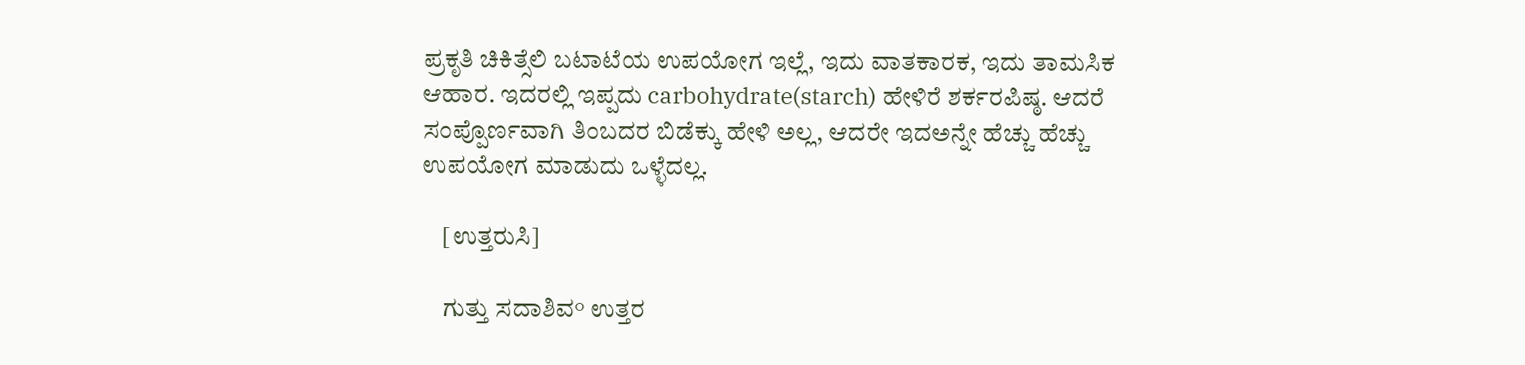ಪ್ರಕೃತಿ ಚಿಕಿತ್ಸೆಲಿ ಬಟಾಟೆಯ ಉಪಯೋಗ ಇಲ್ಲೆ, ಇದು ವಾತಕಾರಕ, ಇದು ತಾಮಸಿಕ ಆಹಾರ. ಇದರಲ್ಲಿ ಇಪ್ಪದು carbohydrate(starch) ಹೇಳಿರೆ ಶರ್ಕರಪಿಷ್ಠ. ಆದರೆ ಸಂಪ್ಪೊರ್ಣವಾಗಿ ತಿಂಬದರ ಬಿಡೆಕ್ಕು ಹೇಳಿ ಅಲ್ಲ, ಆದರೇ ಇದಅನ್ನೇ ಹೆಚ್ಚು ಹೆಚ್ಚು ಉಪಯೋಗ ಮಾಡುದು ಒಳ್ಳೆದಲ್ಲ.

    [ಉತ್ತರುಸಿ]

    ಗುತ್ತು ಸದಾಶಿವ° ಉತ್ತರ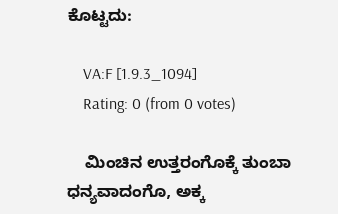ಕೊಟ್ಟದು:

    VA:F [1.9.3_1094]
    Rating: 0 (from 0 votes)

    ಮಿಂಚಿನ ಉತ್ತರಂಗೊಕ್ಕೆ ತುಂಬಾ ಧನ್ಯವಾದಂಗೊ, ಅಕ್ಕ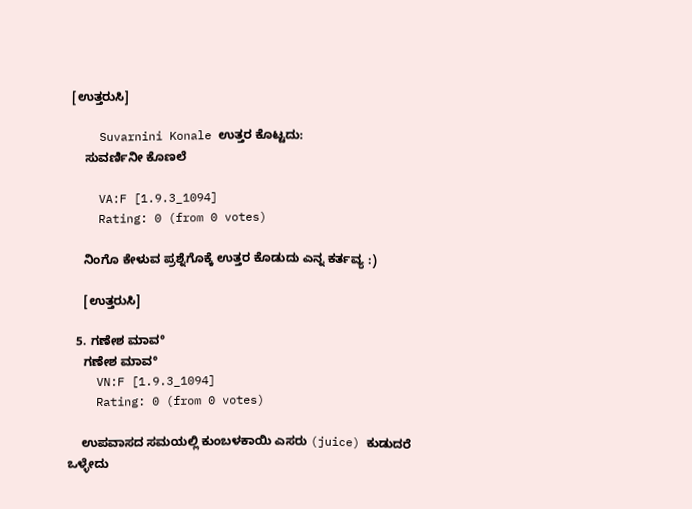[ಉತ್ತರುಸಿ]

    Suvarnini Konale ಉತ್ತರ ಕೊಟ್ಟದು:
    ಸುವರ್ಣಿನೀ ಕೊಣಲೆ

    VA:F [1.9.3_1094]
    Rating: 0 (from 0 votes)

    ನಿಂಗೊ ಕೇಳುವ ಪ್ರಶ್ನೆಗೊಕ್ಕೆ ಉತ್ತರ ಕೊಡುದು ಎನ್ನ ಕರ್ತವ್ಯ :)

    [ಉತ್ತರುಸಿ]

  5. ಗಣೇಶ ಮಾವ°
    ಗಣೇಶ ಮಾವ°
    VN:F [1.9.3_1094]
    Rating: 0 (from 0 votes)

    ಉಪವಾಸದ ಸಮಯಲ್ಲಿ ಕುಂಬಳಕಾಯಿ ಎಸರು (juice) ಕುಡುದರೆ ಒಳ್ಳೇದು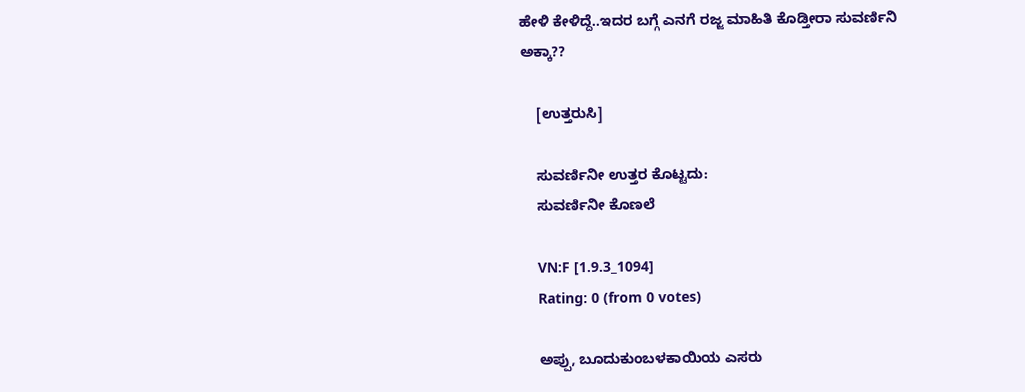ಹೇಳಿ ಕೇಳಿದ್ದೆ..ಇದರ ಬಗ್ಗೆ ಎನಗೆ ರಜ್ಜ ಮಾಹಿತಿ ಕೊಡ್ತೀರಾ ಸುವರ್ಣಿನಿ ಅಕ್ಕಾ??

    [ಉತ್ತರುಸಿ]

    ಸುವರ್ಣಿನೀ ಉತ್ತರ ಕೊಟ್ಟದು:
    ಸುವರ್ಣಿನೀ ಕೊಣಲೆ

    VN:F [1.9.3_1094]
    Rating: 0 (from 0 votes)

    ಅಪ್ಪು, ಬೂದುಕುಂಬಳಕಾಯಿಯ ಎಸರು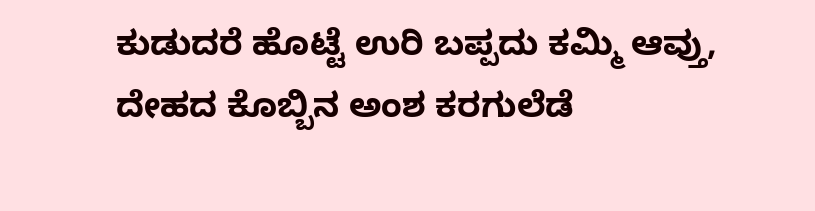ಕುಡುದರೆ ಹೊಟ್ಟೆ ಉರಿ ಬಪ್ಪದು ಕಮ್ಮಿ ಆವ್ತು, ದೇಹದ ಕೊಬ್ಬಿನ ಅಂಶ ಕರಗುಲೆಡೆ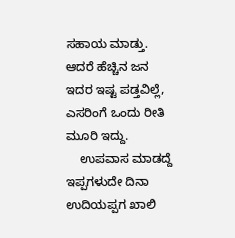ಸಹಾಯ ಮಾಡ್ತು. ಆದರೆ ಹೆಚ್ಚಿನ ಜನ ಇದರ ಇಷ್ಟ ಪಡ್ತವಿಲ್ಲೆ, ಎಸರಿಂಗೆ ಒಂದು ರೀತಿ ಮೂರಿ ಇದ್ದು.
    ಉಪವಾಸ ಮಾಡದ್ದೆ ಇಪ್ಪಗಳುದೇ ದಿನಾ ಉದಿಯಪ್ಪಗ ಖಾಲಿ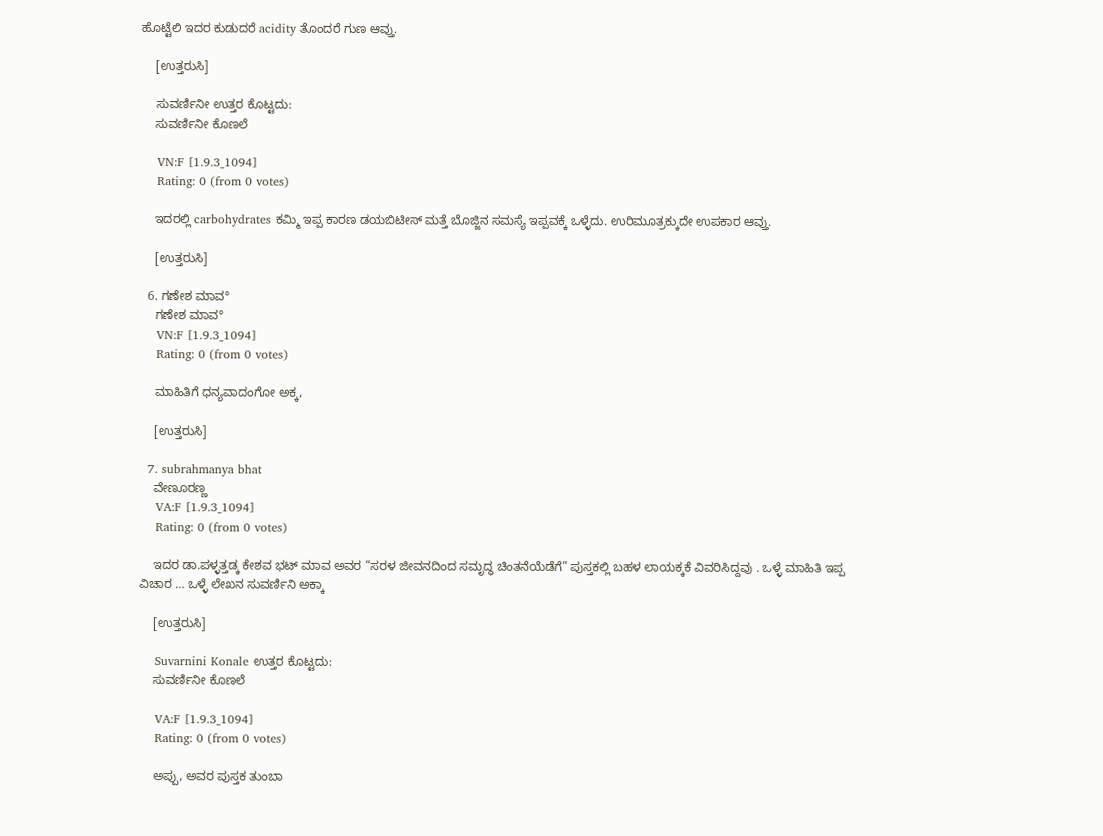ಹೊಟ್ಟೆಲಿ ಇದರ ಕುಡುದರೆ acidity ತೊಂದರೆ ಗುಣ ಆವ್ತು.

    [ಉತ್ತರುಸಿ]

    ಸುವರ್ಣಿನೀ ಉತ್ತರ ಕೊಟ್ಟದು:
    ಸುವರ್ಣಿನೀ ಕೊಣಲೆ

    VN:F [1.9.3_1094]
    Rating: 0 (from 0 votes)

    ಇದರಲ್ಲಿ carbohydrates ಕಮ್ಮಿ ಇಪ್ಪ ಕಾರಣ ಡಯಬಿಟೀಸ್ ಮತ್ತೆ ಬೊಜ್ಜಿನ ಸಮಸ್ಯೆ ಇಪ್ಪವಕ್ಕೆ ಒಳ್ಳೆದು. ಉರಿಮೂತ್ರಕ್ಕುದೇ ಉಪಕಾರ ಆವ್ತು.

    [ಉತ್ತರುಸಿ]

  6. ಗಣೇಶ ಮಾವ°
    ಗಣೇಶ ಮಾವ°
    VN:F [1.9.3_1094]
    Rating: 0 (from 0 votes)

    ಮಾಹಿತಿಗೆ ಧನ್ಯವಾದಂಗೋ ಅಕ್ಕ,

    [ಉತ್ತರುಸಿ]

  7. subrahmanya bhat
    ವೇಣೂರಣ್ಣ
    VA:F [1.9.3_1094]
    Rating: 0 (from 0 votes)

    ಇದರ ಡಾ.ಪಳ್ಳತ್ತಡ್ಕ ಕೇಶವ ಭಟ್ ಮಾವ ಅವರ “ಸರಳ ಜೀವನದಿಂದ ಸಮೃದ್ಧ ಚಿಂತನೆಯೆಡೆಗೆ” ಪುಸ್ತಕಲ್ಲಿ ಬಹಳ ಲಾಯಕ್ಕಕೆ ವಿವರಿಸಿದ್ದವು . ಒಳ್ಳೆ ಮಾಹಿತಿ ಇಪ್ಪ ವಿಚಾರ … ಒಳ್ಳೆ ಲೇಖನ ಸುವರ್ಣಿನಿ ಅಕ್ಕಾ

    [ಉತ್ತರುಸಿ]

    Suvarnini Konale ಉತ್ತರ ಕೊಟ್ಟದು:
    ಸುವರ್ಣಿನೀ ಕೊಣಲೆ

    VA:F [1.9.3_1094]
    Rating: 0 (from 0 votes)

    ಅಪ್ಪು, ಅವರ ಪುಸ್ತಕ ತುಂಬಾ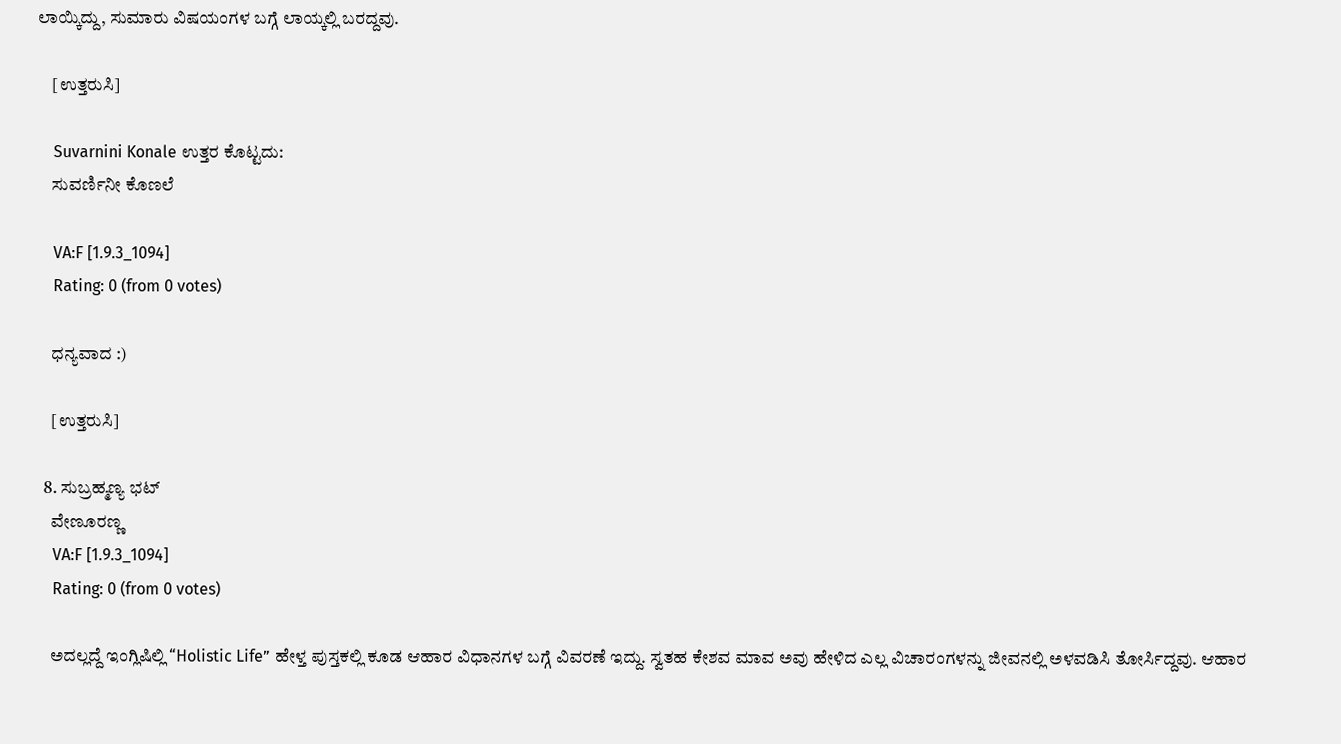ಲಾಯ್ಕಿದ್ದು, ಸುಮಾರು ವಿಷಯಂಗಳ ಬಗ್ಗೆ ಲಾಯ್ಕಲ್ಲಿ ಬರದ್ದವು.

    [ಉತ್ತರುಸಿ]

    Suvarnini Konale ಉತ್ತರ ಕೊಟ್ಟದು:
    ಸುವರ್ಣಿನೀ ಕೊಣಲೆ

    VA:F [1.9.3_1094]
    Rating: 0 (from 0 votes)

    ಧನ್ಯವಾದ :)

    [ಉತ್ತರುಸಿ]

  8. ಸುಬ್ರಹ್ಮಣ್ಯ ಭಟ್
    ವೇಣೂರಣ್ಣ
    VA:F [1.9.3_1094]
    Rating: 0 (from 0 votes)

    ಅದಲ್ಲದ್ದೆ ಇಂಗ್ಲಿಷಿಲ್ಲಿ “Holistic Life” ಹೇಳ್ತ ಪುಸ್ತಕಲ್ಲಿ ಕೂಡ ಆಹಾರ ವಿಧಾನಗಳ ಬಗ್ಗೆ ವಿವರಣೆ ಇದ್ದು. ಸ್ವತಹ ಕೇಶವ ಮಾವ ಅವು ಹೇಳಿದ ಎಲ್ಲ ವಿಚಾರಂಗಳನ್ನು ಜೀವನಲ್ಲಿ ಅಳವಡಿಸಿ ತೋರ್ಸಿದ್ದವು. ಆಹಾರ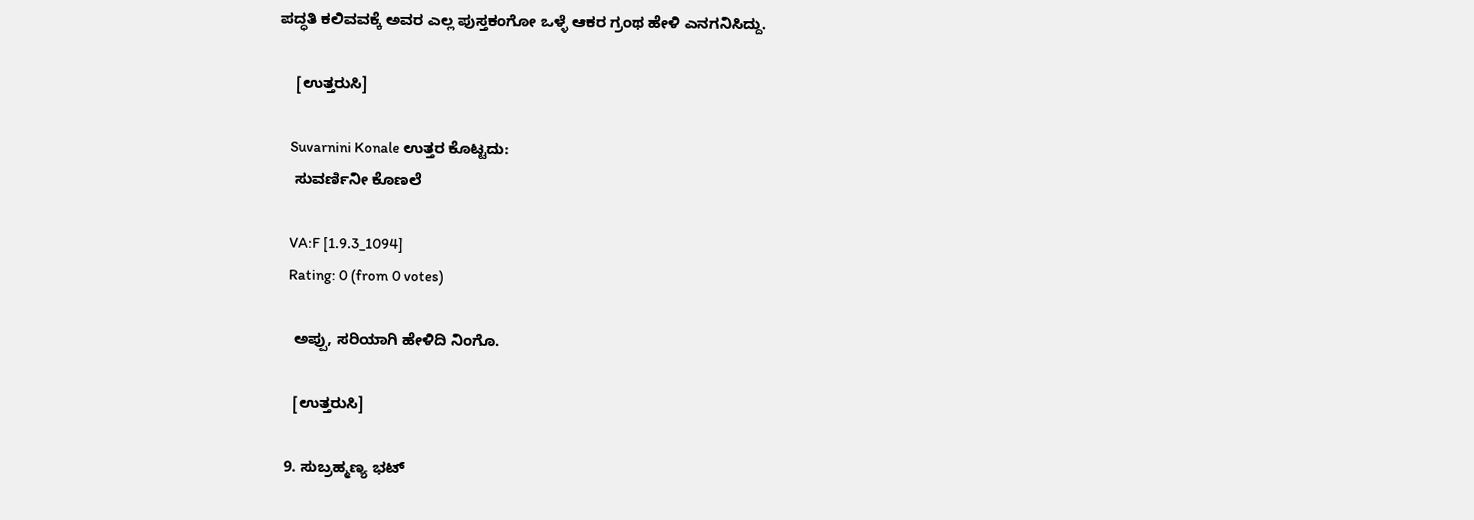ಪದ್ಧತಿ ಕಲಿವವಕ್ಕೆ ಅವರ ಎಲ್ಲ ಪುಸ್ತಕಂಗೋ ಒಳ್ಳೆ ಆಕರ ಗ್ರಂಥ ಹೇಳಿ ಎನಗನಿಸಿದ್ದು.

    [ಉತ್ತರುಸಿ]

    Suvarnini Konale ಉತ್ತರ ಕೊಟ್ಟದು:
    ಸುವರ್ಣಿನೀ ಕೊಣಲೆ

    VA:F [1.9.3_1094]
    Rating: 0 (from 0 votes)

    ಅಪ್ಪು, ಸರಿಯಾಗಿ ಹೇಳಿದಿ ನಿಂಗೊ.

    [ಉತ್ತರುಸಿ]

  9. ಸುಬ್ರಹ್ಮಣ್ಯ ಭಟ್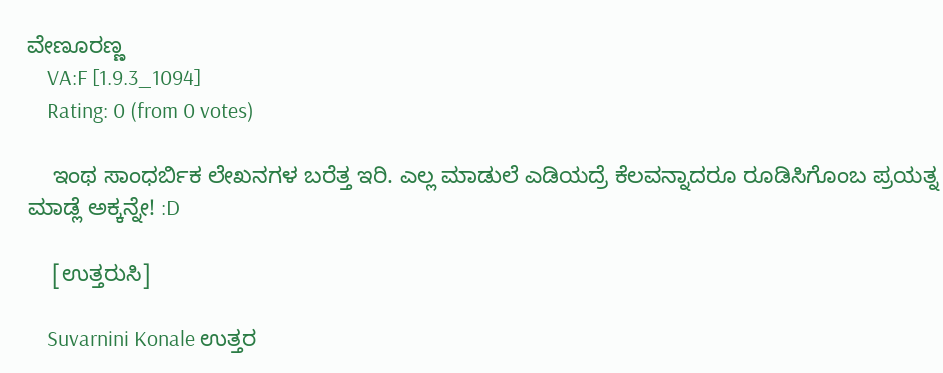ವೇಣೂರಣ್ಣ
    VA:F [1.9.3_1094]
    Rating: 0 (from 0 votes)

    ಇಂಥ ಸಾಂಧರ್ಬಿಕ ಲೇಖನಗಳ ಬರೆತ್ತ ಇರಿ. ಎಲ್ಲ ಮಾಡುಲೆ ಎಡಿಯದ್ರೆ ಕೆಲವನ್ನಾದರೂ ರೂಡಿಸಿಗೊಂಬ ಪ್ರಯತ್ನ ಮಾಡ್ಲೆ ಅಕ್ಕನ್ನೇ! :D

    [ಉತ್ತರುಸಿ]

    Suvarnini Konale ಉತ್ತರ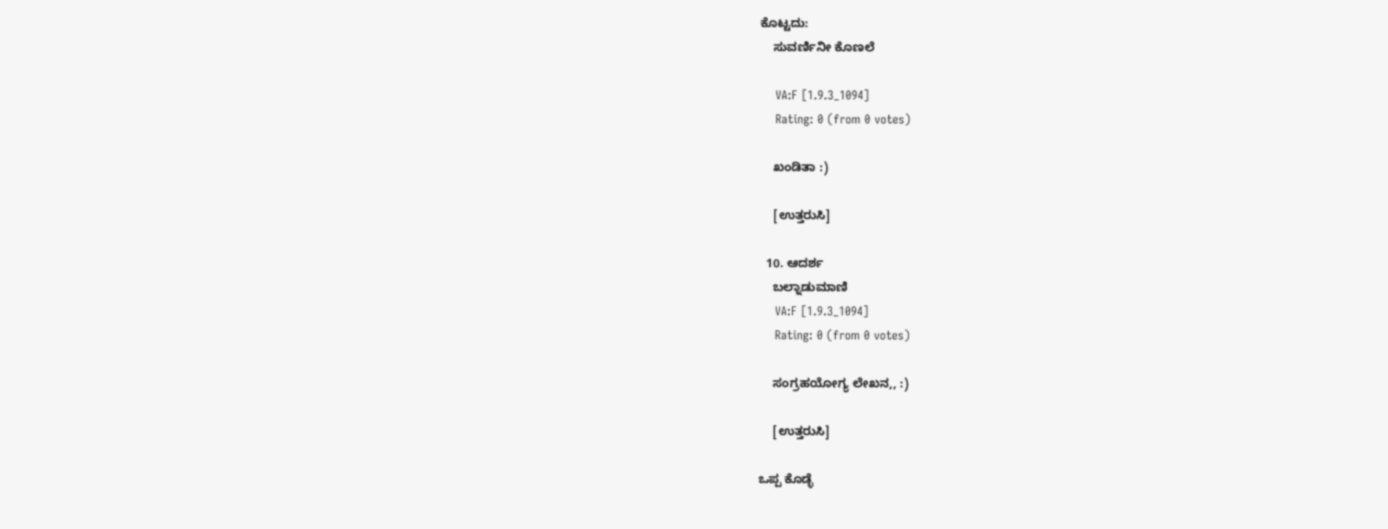ಕೊಟ್ಟದು:
    ಸುವರ್ಣಿನೀ ಕೊಣಲೆ

    VA:F [1.9.3_1094]
    Rating: 0 (from 0 votes)

    ಖಂಡಿತಾ :)

    [ಉತ್ತರುಸಿ]

  10. ಆದರ್ಶ
    ಬಲ್ನಾಡುಮಾಣಿ
    VA:F [1.9.3_1094]
    Rating: 0 (from 0 votes)

    ಸಂಗ್ರಹಯೋಗ್ಯ ಲೇಖನ,, :)

    [ಉತ್ತರುಸಿ]

ಒಪ್ಪ ಕೊಡ್ಳೆ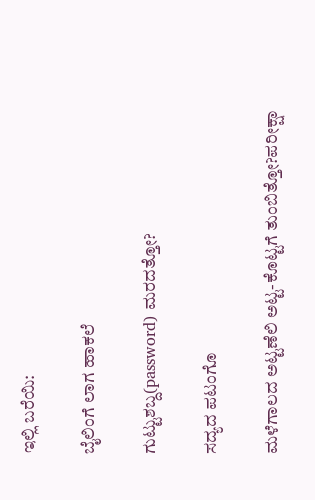ಇಲ್ಲಿ ಬರೆಯಿ:

ಬೈಲಿಂಗೆ ಲಾಗ ಹಾಕಲೆ

ಗುಟ್ಟುಶಬ್ದ(password) ಮರದತ್ತೋ?

ಸದ್ಯದ ಪಟಂಗೊ

ಮಳೆಗಾಲದ ಅಟ್ಟಣೆಲಿ ಅಟ್ಟ-ಕೊಟ್ಟಗೆ ತುಂಬಿತ್ತೋ?ಪರೀಕ್ಷಾ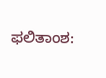ಫಲಿತಾಂಶ: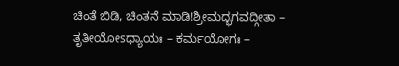ಚಿಂತೆ ಬಿಡಿ, ಚಿಂತನೆ ಮಾಡಿ!ಶ್ರೀಮದ್ಭಗವದ್ಗೀತಾ – ತೃತೀಯೋsಧ್ಯಾಯಃ – ಕರ್ಮಯೋಗಃ –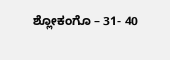ಶ್ಲೋಕಂಗೊ – 31- 40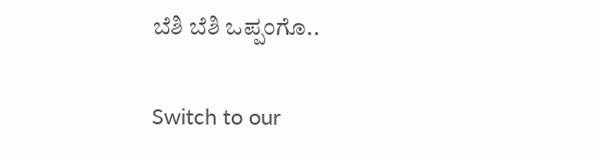ಬೆಶಿ ಬೆಶಿ ಒಪ್ಪಂಗೊ..

Switch to our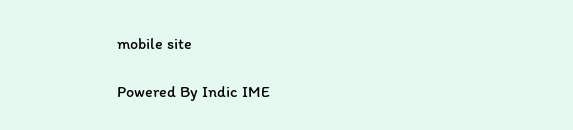mobile site

Powered By Indic IME